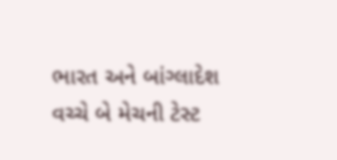ભારત અને બાંગ્લાદેશ વચ્ચે બે મેચની ટેસ્ટ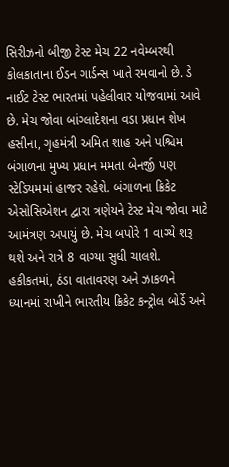સિરીઝનો બીજી ટેસ્ટ મેચ 22 નવેમ્બરથી કોલકાતાના ઈડન ગાર્ડન્સ ખાતે રમવાનો છે. ડે નાઈટ ટેસ્ટ ભારતમાં પહેલીવાર યોજવામાં આવે છે. મેચ જોવા બાંગ્લાદેશના વડા પ્રધાન શેખ હસીના, ગૃહમંત્રી અમિત શાહ અને પશ્ચિમ બંગાળના મુખ્ય પ્રધાન મમતા બેનર્જી પણ સ્ટેડિયમમાં હાજર રહેશે. બંગાળના ક્રિકેટ એસોસિએશન દ્વારા ત્રણેયને ટેસ્ટ મેચ જોવા માટે આમંત્રણ અપાયું છે. મેચ બપોરે 1 વાગ્યે શરૂ થશે અને રાત્રે 8 વાગ્યા સુધી ચાલશે.
હકીકતમાં, ઠંડા વાતાવરણ અને ઝાકળને ધ્યાનમાં રાખીને ભારતીય ક્રિકેટ કન્ટ્રોલ બોર્ડે અને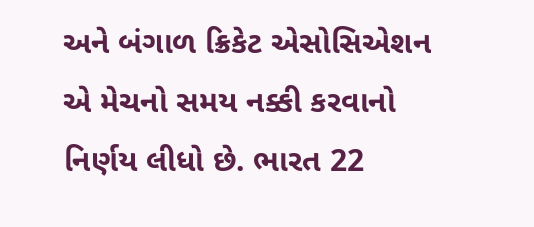અને બંગાળ ક્રિકેટ એસોસિએશન એ મેચનો સમય નક્કી કરવાનો નિર્ણય લીધો છે. ભારત 22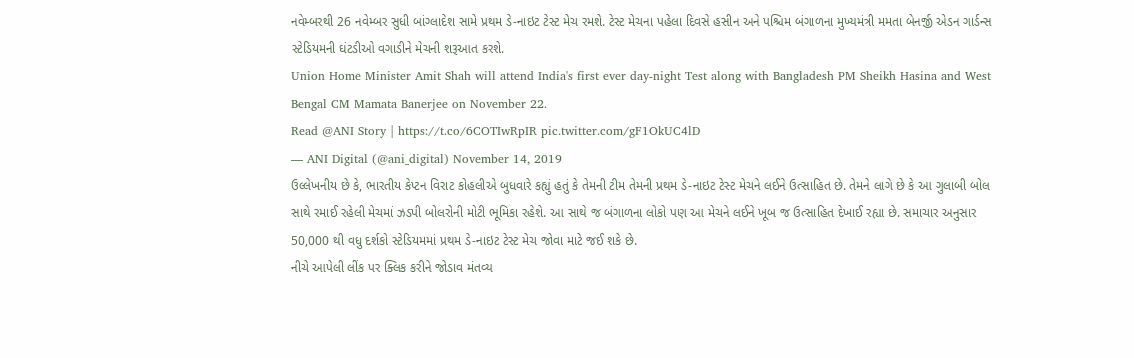નવેમ્બરથી 26 નવેમ્બર સુધી બાંગ્લાદેશ સામે પ્રથમ ડે-નાઇટ ટેસ્ટ મેચ રમશે. ટેસ્ટ મેચના પહેલા દિવસે હસીન અને પશ્ચિમ બંગાળના મુખ્યમંત્રી મમતા બેનર્જી એડન ગાર્ડન્સ સ્ટેડિયમની ઘંટડીઓ વગાડીને મેચની શરૂઆત કરશે.
Union Home Minister Amit Shah will attend India's first ever day-night Test along with Bangladesh PM Sheikh Hasina and West Bengal CM Mamata Banerjee on November 22.
Read @ANI Story | https://t.co/6COTIwRpIR pic.twitter.com/gF1OkUC4lD
— ANI Digital (@ani_digital) November 14, 2019
ઉલ્લેખનીય છે કે, ભારતીય કેપ્ટન વિરાટ કોહલીએ બુધવારે કહ્યું હતું કે તેમની ટીમ તેમની પ્રથમ ડે-નાઇટ ટેસ્ટ મેચને લઈને ઉત્સાહિત છે. તેમને લાગે છે કે આ ગુલાબી બોલ સાથે રમાઈ રહેલી મેચમાં ઝડપી બોલરોની મોટી ભૂમિકા રહેશે. આ સાથે જ બંગાળના લોકો પણ આ મેચને લઈને ખૂબ જ ઉત્સાહિત દેખાઈ રહ્યા છે. સમાચાર અનુસાર 50,000 થી વધુ દર્શકો સ્ટેડિયમમાં પ્રથમ ડે-નાઇટ ટેસ્ટ મેચ જોવા માટે જઈ શકે છે.
નીચે આપેલી લીંક પર ક્લિક કરીને જોડાવ મંતવ્ય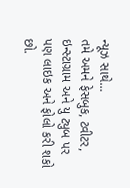ન્યૂઝ સાથે…
તમે અમને ફેસબુક, ટ્વીટર, ઇન્સ્ટાગ્રામ અને યુ ટ્યુબ પર પણ લાઇક અને ફોલો કરી શકો છો.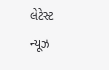લેટેસ્ટ ન્યૂઝ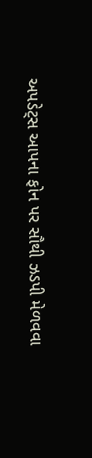અપડેટ્સ આપના ફોન પર સૌથી ઝડપી મેળવવા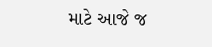માટે આજે જ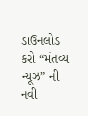ડાઉનલોડ કરો “મંતવ્ય ન્યૂઝ” ની નવી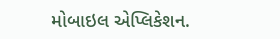મોબાઇલ એપ્લિકેશન.